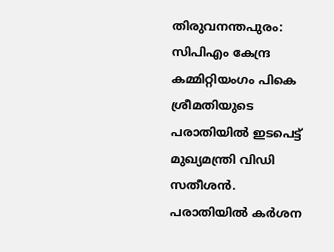തിരുവനന്തപുരം: സിപിഎം കേന്ദ്ര കമ്മിറ്റിയംഗം പികെ ശ്രീമതിയുടെ പരാതിയില്‍ ഇടപെട്ട് മുഖ്യമന്ത്രി വിഡി സതീശന്‍. പരാതിയില്‍ കര്‍ശന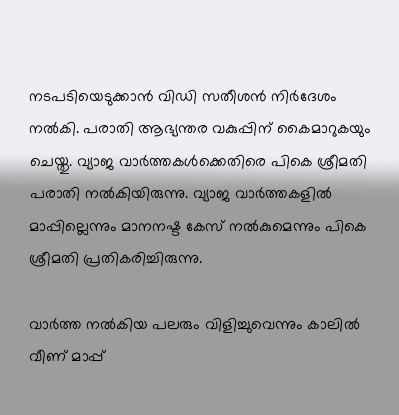നടപടിയെടുക്കാന്‍ വിഡി സതീശന്‍ നിര്‍ദേശം നല്‍കി. പരാതി ആഭ്യന്തര വകുപ്പിന് കൈമാറുകയും ചെയ്തു. വ്യാജ വാര്‍ത്തകള്‍ക്കെതിരെ പികെ ശ്രീമതി പരാതി നല്‍കിയിരുന്നു. വ്യാജ വാര്‍ത്തകളില്‍ മാപ്പില്ലെന്നും മാനനഷ്ട കേസ് നല്‍കുമെന്നും പികെ ശ്രീമതി പ്രതികരിച്ചിരുന്നു.

വാര്‍ത്ത നല്‍കിയ പലരും വിളിച്ചുവെന്നും കാലില്‍ വീണ് മാപ്പ്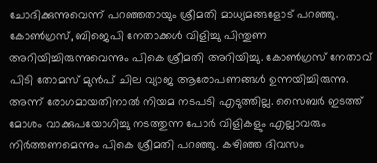ചോദിക്കുന്നുവെന്ന് പറഞ്ഞതായും ശ്രീമതി മാധ്യമങ്ങളോട് പറഞ്ഞു. കോണ്‍ഗ്രസ്, ബിജെപി നേതാക്കള്‍ വിളിച്ചു പിന്തുണ അറിയിച്ചിരുന്നുവെന്നും പികെ ശ്രീമതി അറിയിച്ചു. കോണ്‍ഗ്രസ് നേതാവ് പിടി തോമസ് മുന്‍പ് ചില വ്യാജ ആരോപണങ്ങള്‍ ഉന്നയിച്ചിരുന്നു. അന്ന് രോഗമായതിനാല്‍ നിയമ നടപടി എടുത്തില്ല. സൈബര്‍ ഇടത്ത് മോശം വാക്കുപയോഗിച്ചു നടത്തുന്ന പോര്‍ വിളികളും എല്ലാവരും നിര്‍ത്തണമെന്നും പികെ ശ്രീമതി പറഞ്ഞു. കഴിഞ്ഞ ദിവസം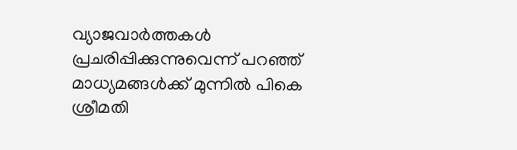വ്യാജവാര്‍ത്തകള്‍ പ്രചരിപ്പിക്കുന്നുവെന്ന് പറഞ്ഞ് മാധ്യമങ്ങള്‍ക്ക് മുന്നില്‍ പികെ ശ്രീമതി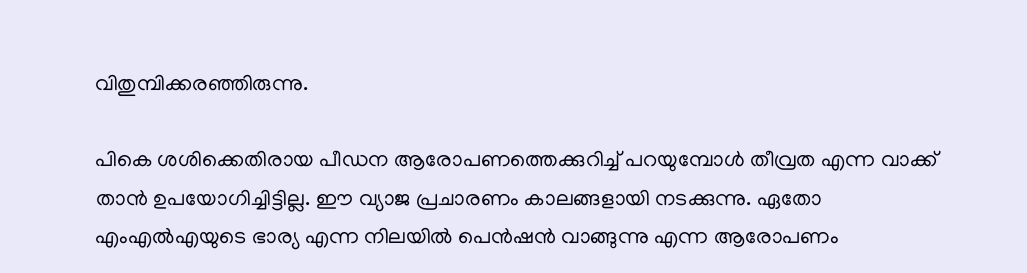വിതുമ്പിക്കരഞ്ഞിരുന്നു.

പികെ ശശിക്കെതിരായ പീഡന ആരോപണത്തെക്കുറിച്ച് പറയുമ്പോള്‍ തീവ്രത എന്ന വാക്ക് താന്‍ ഉപയോഗിച്ചിട്ടില്ല. ഈ വ്യാജ പ്രചാരണം കാലങ്ങളായി നടക്കുന്നു. ഏതോ എംഎല്‍എയുടെ ഭാര്യ എന്ന നിലയില്‍ പെന്‍ഷന്‍ വാങ്ങുന്നു എന്ന ആരോപണം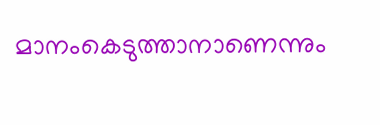മാനംകെടുത്താനാണെന്നും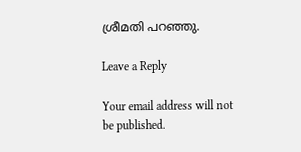ശ്രീമതി പറഞ്ഞു.

Leave a Reply

Your email address will not be published.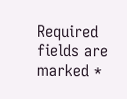Required fields are marked *